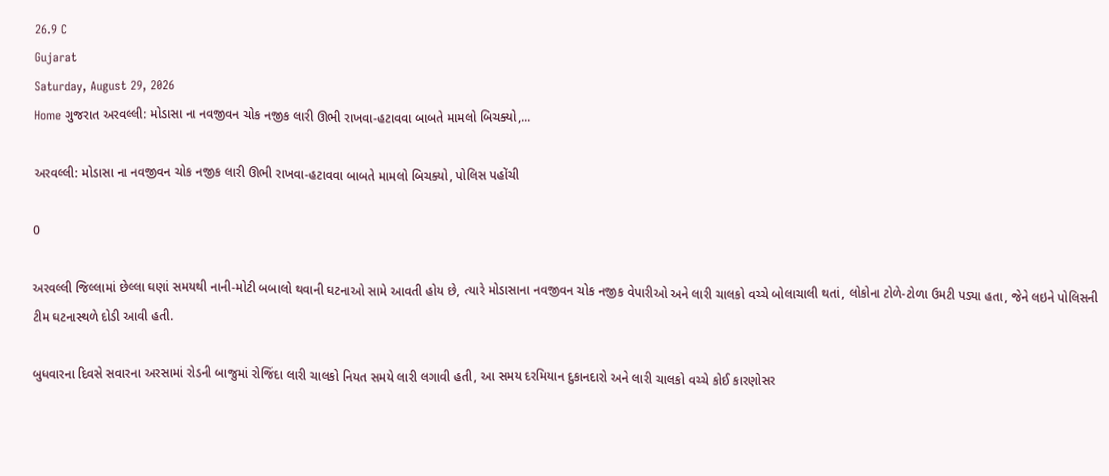26.9 C
Gujarat
Saturday, August 29, 2026
Home ગુજરાત અરવલ્લી: મોડાસા ના નવજીવન ચોક નજીક લારી ઊભી રાખવા-હટાવવા બાબતે મામલો બિચક્યો,...

અરવલ્લી: મોડાસા ના નવજીવન ચોક નજીક લારી ઊભી રાખવા-હટાવવા બાબતે મામલો બિચક્યો, પોલિસ પહોંચી

0

અરવલ્લી જિલ્લામાં છેલ્લા ઘણાં સમયથી નાની-મોટી બબાલો થવાની ઘટનાઓ સામે આવતી હોય છે, ત્યારે મોડાસાના નવજીવન ચોક નજીક વેપારીઓ અને લારી ચાલકો વચ્ચે બોલાચાલી થતાં, લોકોના ટોળે-ટોળા ઉમટી પડ્યા હતા, જેને લઇને પોલિસની ટીમ ઘટનાસ્થળે દોડી આવી હતી.

બુધવારના દિવસે સવારના અરસામાં રોડની બાજુમાં રોજિંદા લારી ચાલકો નિયત સમયે લારી લગાવી હતી, આ સમય દરમિયાન દુકાનદારો અને લારી ચાલકો વચ્ચે કોઈ કારણોસર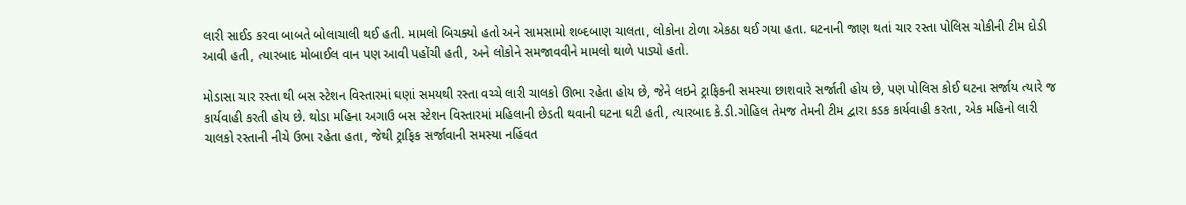લારી સાઈડ કરવા બાબતે બોલાચાલી થઈ હતી. મામલો બિચક્યો હતો અને સામસામો શબ્દબાણ ચાલતા, લોકોના ટોળા એકઠા થઈ ગયા હતા. ઘટનાની જાણ થતાં ચાર રસ્તા પોલિસ ચોકીની ટીમ દોડી આવી હતી, ત્યારબાદ મોબાઈલ વાન પણ આવી પહોંચી હતી, અને લોકોને સમજાવવીને મામલો થાળે પાડ્યો હતો.

મોડાસા ચાર રસ્તા થી બસ સ્ટેશન વિસ્તારમાં ઘણાં સમયથી રસ્તા વચ્ચે લારી ચાલકો ઊભા રહેતા હોય છે, જેને લઇને ટ્રાફિકની સમસ્યા છાશવારે સર્જાતી હોય છે, પણ પોલિસ કોઈ ઘટના સર્જાય ત્યારે જ કાર્યવાહી કરતી હોય છે. થોડા મહિના અગાઉ બસ સ્ટેશન વિસ્તારમાં મહિલાની છેડતી થવાની ઘટના ઘટી હતી, ત્યારબાદ કે.ડી.ગોહિલ તેમજ તેમની ટીમ દ્વારા કડક કાર્યવાહી કરતા, એક મહિનો લારી ચાલકો રસ્તાની નીચે ઉભા રહેતા હતા, જેથી ટ્રાફિક સર્જાવાની સમસ્યા નહિંવત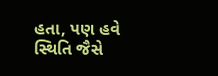હતા, પણ હવે સ્થિતિ જૈસે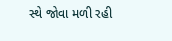સ્થે જોવા મળી રહી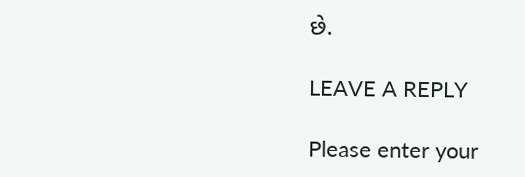છે.

LEAVE A REPLY

Please enter your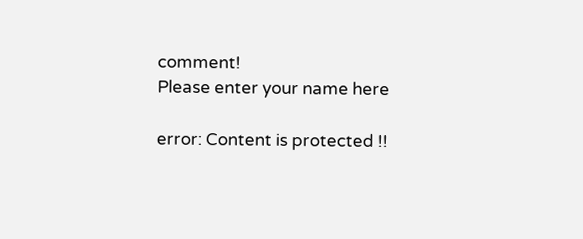comment!
Please enter your name here

error: Content is protected !!